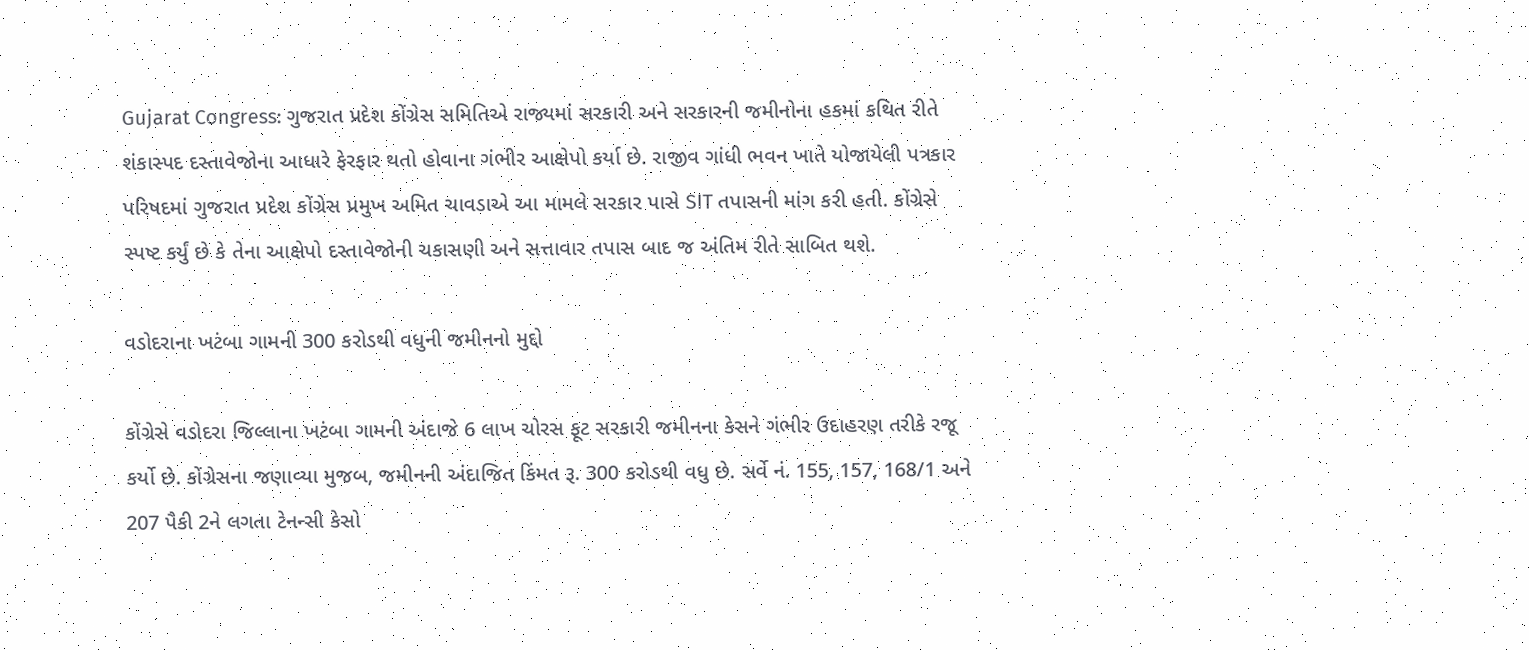Gujarat Congress: ગુજરાત પ્રદેશ કોંગ્રેસ સમિતિએ રાજ્યમાં સરકારી અને સરકારની જમીનોના હકમાં કથિત રીતે શંકાસ્પદ દસ્તાવેજોના આધારે ફેરફાર થતો હોવાના ગંભીર આક્ષેપો કર્યા છે. રાજીવ ગાંધી ભવન ખાતે યોજાયેલી પત્રકાર પરિષદમાં ગુજરાત પ્રદેશ કોંગ્રેસ પ્રમુખ અમિત ચાવડાએ આ મામલે સરકાર પાસે SIT તપાસની માંગ કરી હતી. કોંગ્રેસે સ્પષ્ટ કર્યું છે કે તેના આક્ષેપો દસ્તાવેજોની ચકાસણી અને સત્તાવાર તપાસ બાદ જ અંતિમ રીતે સાબિત થશે.

વડોદરાના ખટંબા ગામની 300 કરોડથી વધુની જમીનનો મુદ્દો

કોંગ્રેસે વડોદરા જિલ્લાના ખટંબા ગામની અંદાજે 6 લાખ ચોરસ ફૂટ સરકારી જમીનના કેસને ગંભીર ઉદાહરણ તરીકે રજૂ કર્યો છે. કોંગ્રેસના જણાવ્યા મુજબ, જમીનની અંદાજિત કિંમત રૂ. 300 કરોડથી વધુ છે. સર્વે નં. 155, 157, 168/1 અને 207 પૈકી 2ને લગતા ટેનન્સી કેસો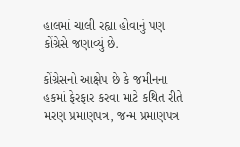હાલમાં ચાલી રહ્યા હોવાનું પણ કોંગ્રેસે જણાવ્યું છે.

કોંગ્રેસનો આક્ષેપ છે કે જમીનના હકમાં ફેરફાર કરવા માટે કથિત રીતે મરણ પ્રમાણપત્ર, જન્મ પ્રમાણપત્ર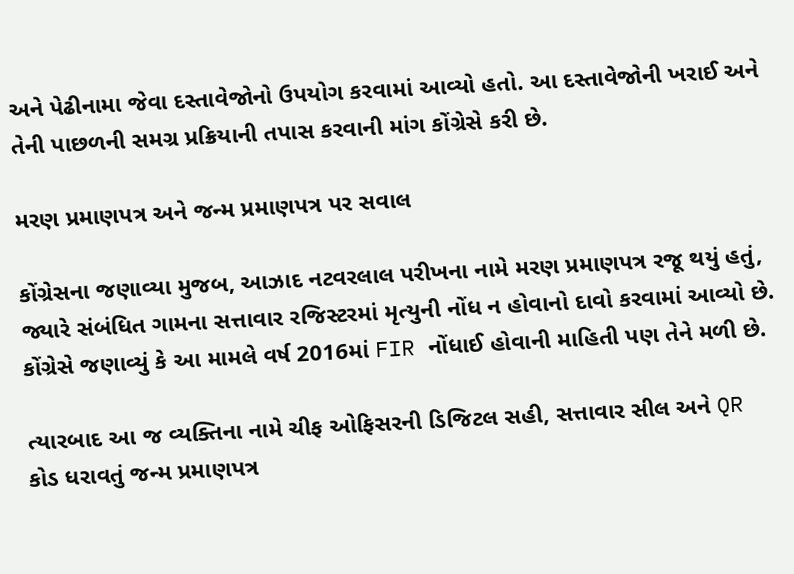અને પેઢીનામા જેવા દસ્તાવેજોનો ઉપયોગ કરવામાં આવ્યો હતો. આ દસ્તાવેજોની ખરાઈ અને તેની પાછળની સમગ્ર પ્રક્રિયાની તપાસ કરવાની માંગ કોંગ્રેસે કરી છે.

મરણ પ્રમાણપત્ર અને જન્મ પ્રમાણપત્ર પર સવાલ

કોંગ્રેસના જણાવ્યા મુજબ, આઝાદ નટવરલાલ પરીખના નામે મરણ પ્રમાણપત્ર રજૂ થયું હતું, જ્યારે સંબંધિત ગામના સત્તાવાર રજિસ્ટરમાં મૃત્યુની નોંધ ન હોવાનો દાવો કરવામાં આવ્યો છે. કોંગ્રેસે જણાવ્યું કે આ મામલે વર્ષ 2016માં FIR નોંધાઈ હોવાની માહિતી પણ તેને મળી છે.

ત્યારબાદ આ જ વ્યક્તિના નામે ચીફ ઓફિસરની ડિજિટલ સહી, સત્તાવાર સીલ અને QR કોડ ધરાવતું જન્મ પ્રમાણપત્ર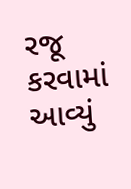રજૂ કરવામાં આવ્યું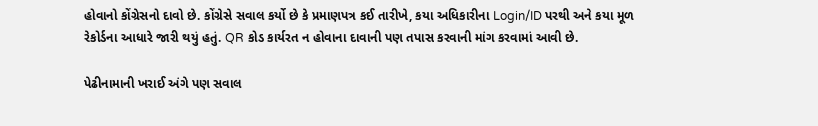હોવાનો કોંગ્રેસનો દાવો છે. કોંગ્રેસે સવાલ કર્યો છે કે પ્રમાણપત્ર કઈ તારીખે, કયા અધિકારીના Login/ID પરથી અને કયા મૂળ રેકોર્ડના આધારે જારી થયું હતું. QR કોડ કાર્યરત ન હોવાના દાવાની પણ તપાસ કરવાની માંગ કરવામાં આવી છે.

પેઢીનામાની ખરાઈ અંગે પણ સવાલ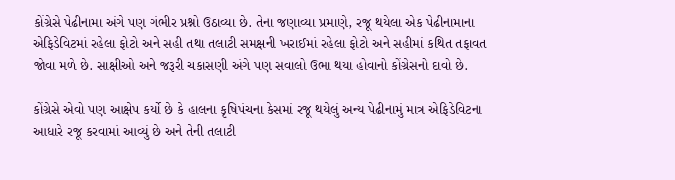કોંગ્રેસે પેઢીનામા અંગે પણ ગંભીર પ્રશ્નો ઉઠાવ્યા છે. તેના જણાવ્યા પ્રમાણે, રજૂ થયેલા એક પેઢીનામાના એફિડેવિટમાં રહેલા ફોટો અને સહી તથા તલાટી સમક્ષની ખરાઈમાં રહેલા ફોટો અને સહીમાં કથિત તફાવત જોવા મળે છે. સાક્ષીઓ અને જરૂરી ચકાસણી અંગે પણ સવાલો ઉભા થયા હોવાનો કોંગ્રેસનો દાવો છે.

કોંગ્રેસે એવો પણ આક્ષેપ કર્યો છે કે હાલના કૃષિપંચના કેસમાં રજૂ થયેલું અન્ય પેઢીનામું માત્ર એફિડેવિટના આધારે રજૂ કરવામાં આવ્યું છે અને તેની તલાટી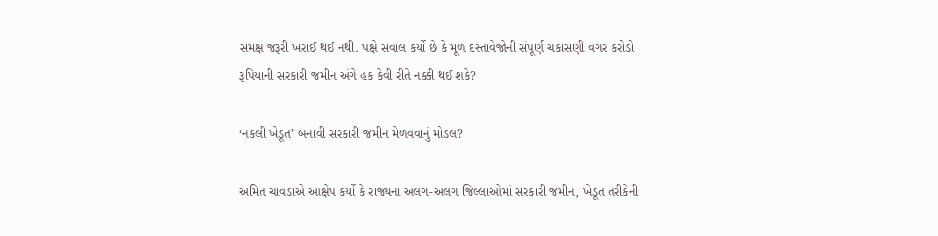સમક્ષ જરૂરી ખરાઈ થઈ નથી. પક્ષે સવાલ કર્યો છે કે મૂળ દસ્તાવેજોની સંપૂર્ણ ચકાસણી વગર કરોડો રૂપિયાની સરકારી જમીન અંગે હક કેવી રીતે નક્કી થઈ શકે?

‘નકલી ખેડૂત’ બનાવી સરકારી જમીન મેળવવાનું મોડલ?

અમિત ચાવડાએ આક્ષેપ કર્યો કે રાજ્યના અલગ-અલગ જિલ્લાઓમાં સરકારી જમીન, ખેડૂત તરીકેની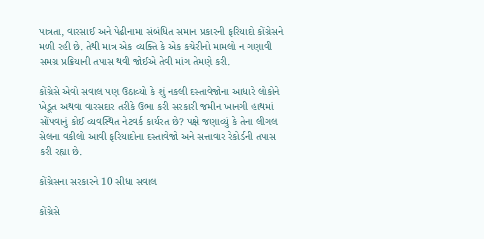પાત્રતા, વારસાઈ અને પેઢીનામા સંબંધિત સમાન પ્રકારની ફરિયાદો કોંગ્રેસને મળી રહી છે. તેથી માત્ર એક વ્યક્તિ કે એક કચેરીનો મામલો ન ગણાવી સમગ્ર પ્રક્રિયાની તપાસ થવી જોઈએ તેવી માંગ તેમણે કરી.

કોંગ્રેસે એવો સવાલ પણ ઉઠાવ્યો કે શું નકલી દસ્તાવેજોના આધારે લોકોને ખેડૂત અથવા વારસદાર તરીકે ઉભા કરી સરકારી જમીન ખાનગી હાથમાં સોંપવાનું કોઈ વ્યવસ્થિત નેટવર્ક કાર્યરત છે? પક્ષે જણાવ્યું કે તેના લીગલ સેલના વકીલો આવી ફરિયાદોના દસ્તાવેજો અને સત્તાવાર રેકોર્ડની તપાસ કરી રહ્યા છે.

કોંગ્રેસના સરકારને 10 સીધા સવાલ

કોંગ્રેસે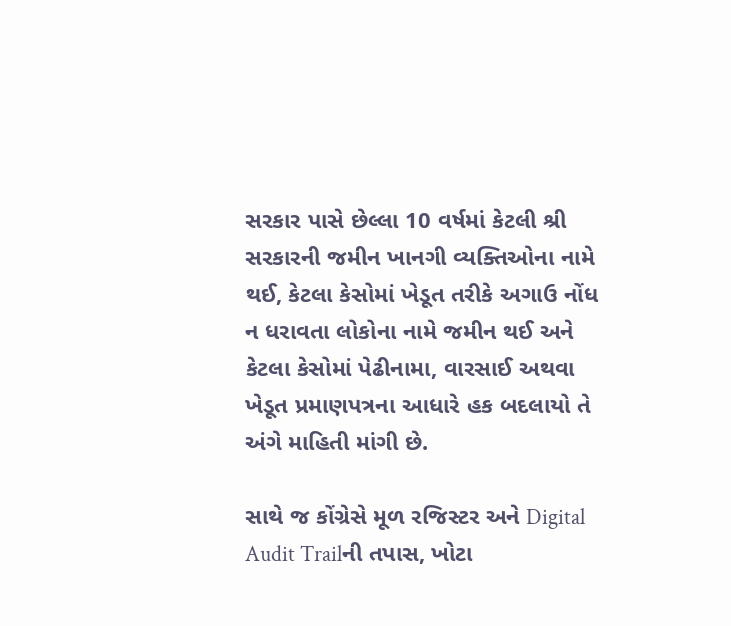સરકાર પાસે છેલ્લા 10 વર્ષમાં કેટલી શ્રી સરકારની જમીન ખાનગી વ્યક્તિઓના નામે થઈ, કેટલા કેસોમાં ખેડૂત તરીકે અગાઉ નોંધ ન ધરાવતા લોકોના નામે જમીન થઈ અને કેટલા કેસોમાં પેઢીનામા, વારસાઈ અથવા ખેડૂત પ્રમાણપત્રના આધારે હક બદલાયો તે અંગે માહિતી માંગી છે.

સાથે જ કોંગ્રેસે મૂળ રજિસ્ટર અને Digital Audit Trailની તપાસ, ખોટા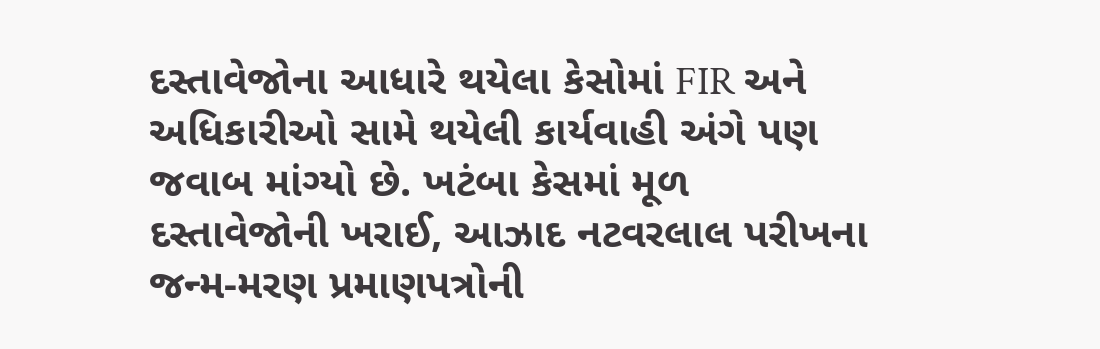દસ્તાવેજોના આધારે થયેલા કેસોમાં FIR અને અધિકારીઓ સામે થયેલી કાર્યવાહી અંગે પણ જવાબ માંગ્યો છે. ખટંબા કેસમાં મૂળ દસ્તાવેજોની ખરાઈ, આઝાદ નટવરલાલ પરીખના જન્મ-મરણ પ્રમાણપત્રોની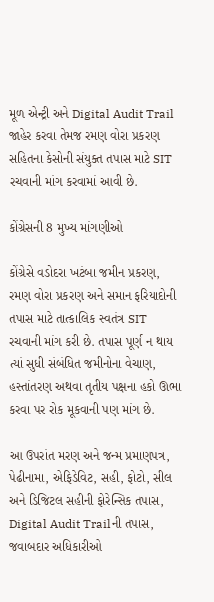મૂળ એન્ટ્રી અને Digital Audit Trail જાહેર કરવા તેમજ રમણ વોરા પ્રકરણ સહિતના કેસોની સંયુક્ત તપાસ માટે SIT રચવાની માંગ કરવામાં આવી છે.

કોંગ્રેસની 8 મુખ્ય માંગણીઓ

કોંગ્રેસે વડોદરા ખટંબા જમીન પ્રકરણ, રમણ વોરા પ્રકરણ અને સમાન ફરિયાદોની તપાસ માટે તાત્કાલિક સ્વતંત્ર SIT રચવાની માંગ કરી છે. તપાસ પૂર્ણ ન થાય ત્યાં સુધી સંબંધિત જમીનોના વેચાણ, હસ્તાંતરણ અથવા તૃતીય પક્ષના હકો ઊભા કરવા પર રોક મૂકવાની પણ માંગ છે.

આ ઉપરાંત મરણ અને જન્મ પ્રમાણપત્ર, પેઢીનામા, એફિડેવિટ, સહી, ફોટો, સીલ અને ડિજિટલ સહીની ફોરેન્સિક તપાસ, Digital Audit Trailની તપાસ, જવાબદાર અધિકારીઓ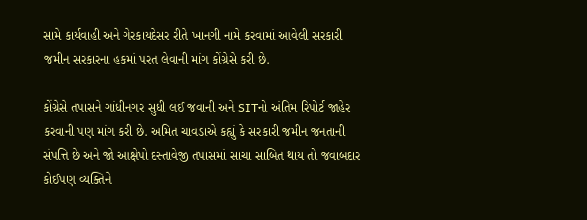સામે કાર્યવાહી અને ગેરકાયદેસર રીતે ખાનગી નામે કરવામાં આવેલી સરકારી જમીન સરકારના હકમાં પરત લેવાની માંગ કોંગ્રેસે કરી છે.

કોંગ્રેસે તપાસને ગાંધીનગર સુધી લઈ જવાની અને SITનો અંતિમ રિપોર્ટ જાહેર કરવાની પણ માંગ કરી છે. અમિત ચાવડાએ કહ્યું કે સરકારી જમીન જનતાની સંપત્તિ છે અને જો આક્ષેપો દસ્તાવેજી તપાસમાં સાચા સાબિત થાય તો જવાબદાર કોઈપણ વ્યક્તિને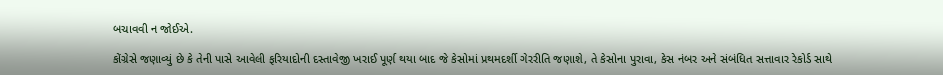બચાવવી ન જોઈએ.

કોંગ્રેસે જણાવ્યું છે કે તેની પાસે આવેલી ફરિયાદોની દસ્તાવેજી ખરાઈ પૂર્ણ થયા બાદ જે કેસોમાં પ્રથમદર્શી ગેરરીતિ જણાશે, તે કેસોના પુરાવા, કેસ નંબર અને સંબંધિત સત્તાવાર રેકોર્ડ સાથે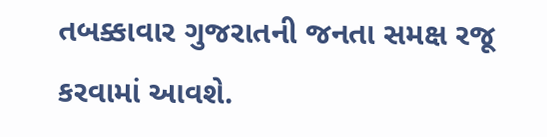તબક્કાવાર ગુજરાતની જનતા સમક્ષ રજૂ કરવામાં આવશે.